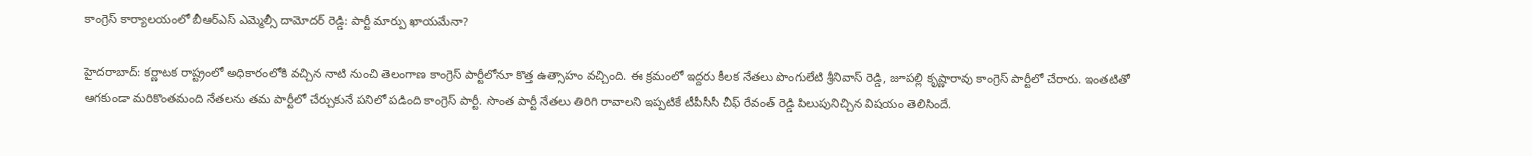కాంగ్రెస్ కార్యాలయంలో బీఆర్ఎస్ ఎమ్మెల్సీ దామోదర్ రెడ్డి: పార్టీ మార్పు ఖాయమేనా?

హైదరాబాద్: కర్ణాటక రాష్ట్రంలో అధికారంలోకి వచ్చిన నాటి నుంచి తెలంగాణ కాంగ్రెస్ పార్టీలోనూ కొత్త ఉత్సాహం వచ్చింది. ఈ క్రమంలో ఇద్దరు కీలక నేతలు పొంగులేటి శ్రీనివాస్ రెడ్డి, జూపల్లి కృష్ణారావు కాంగ్రెస్ పార్టీలో చేరారు. ఇంతటితో ఆగకుండా మరికొంతమంది నేతలను తమ పార్టీలో చేర్చుకునే పనిలో పడింది కాంగ్రెస్ పార్టీ. సొంత పార్టీ నేతలు తిరిగి రావాలని ఇప్పటికే టీపీసీసీ చీఫ్ రేవంత్ రెడ్డి పిలుపునిచ్చిన విషయం తెలిసిందే.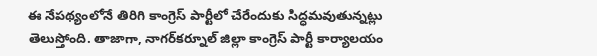ఈ నేపథ్యంలోనే తిరిగి కాంగ్రెస్ పార్టీలో చేరేందుకు సిద్ధమవుతున్నట్లు తెలుస్తోంది. తాజాగా, నాగర్‌కర్నూల్ జిల్లా కాంగ్రెస్ పార్టీ కార్యాలయం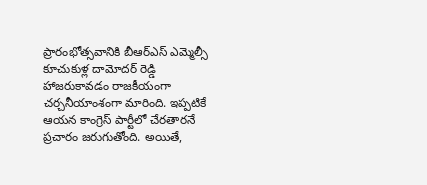ప్రారంభోత్సవానికి బీఆర్ఎస్ ఎమ్మెల్సీ కూచుకుళ్ల దామోదర్ రెడ్డి హాజరుకావడం రాజకీయంగా చర్చనీయాంశంగా మారింది. ఇప్పటికే ఆయన కాంగ్రెస్ పార్టీలో చేరతారనే ప్రచారం జరుగుతోంది. అయితే,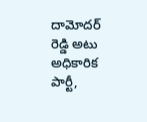దామోదర్ రెడ్డి అటు అధికారిక పార్టీ,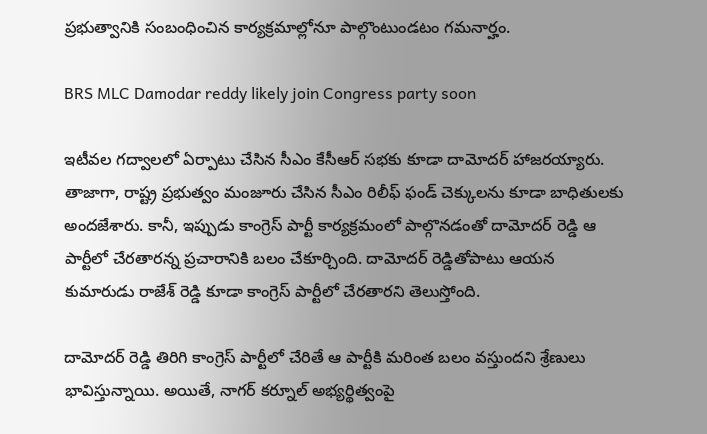ప్రభుత్వానికి సంబంధించిన కార్యక్రమాల్లోనూ పాల్గొంటుండటం గమనార్హం.

BRS MLC Damodar reddy likely join Congress party soon

ఇటీవల గద్వాలలో ఏర్పాటు చేసిన సీఎం కేసీఆర్ సభకు కూడా దామోదర్ హాజరయ్యారు. తాజాగా, రాష్ట్ర ప్రభుత్వం మంజూరు చేసిన సీఎం రిలీఫ్ ఫండ్ చెక్కులను కూడా బాధితులకు అందజేశారు. కానీ, ఇప్పుడు కాంగ్రెస్ పార్టీ కార్యక్రమంలో పాల్గొనడంతో దామోదర్ రెడ్డి ఆ పార్టీలో చేరతారన్న ప్రచారానికి బలం చేకూర్చింది. దామోదర్ రెడ్డితోపాటు ఆయన కుమారుడు రాజేశ్ రెడ్డి కూడా కాంగ్రెస్ పార్టీలో చేరతారని తెలుస్తోంది.

దామోదర్ రెడ్డి తిరిగి కాంగ్రెస్ పార్టీలో చేరితే ఆ పార్టీకి మరింత బలం వస్తుందని శ్రేణులు భావిస్తున్నాయి. అయితే, నాగర్ కర్నూల్ అభ్యర్థిత్వంపై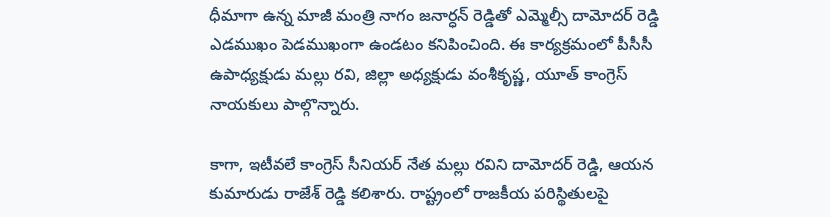ధీమాగా ఉన్న మాజీ మంత్రి నాగం జనార్ధన్ రెడ్డితో ఎమ్మెల్సీ దామోదర్ రెడ్డి ఎడముఖం పెడముఖంగా ఉండటం కనిపించింది. ఈ కార్యక్రమంలో పీసీసీ ఉపాధ్యక్షుడు మల్లు రవి, జిల్లా అధ్యక్షుడు వంశీకృష్ణ, యూత్ కాంగ్రెస్ నాయకులు పాల్గొన్నారు.

కాగా, ఇటీవలే కాంగ్రెస్ సీనియర్ నేత మల్లు రవిని దామోదర్ రెడ్డి, ఆయన కుమారుడు రాజేశ్ రెడ్డి కలిశారు. రాష్ట్రంలో రాజకీయ పరిస్థితులపై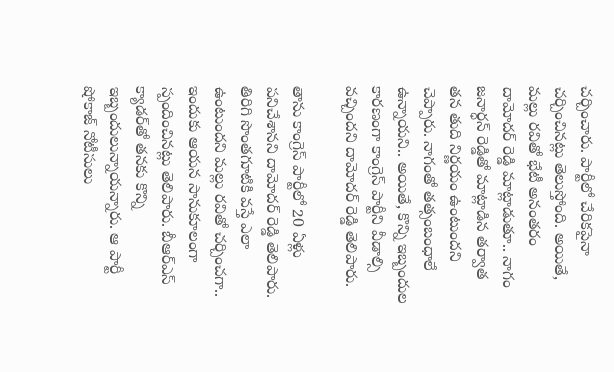చర్చించారు. పార్టీలో చేరికపైనా చర్చించినట్లు తెలుస్తోంది. అయితే, మల్లు రవితో భేటీ అనంతరం దామోదర్ రెడ్డి మాట్లాడుతూ.. నాగం జనార్ధన్ రెడ్డితో మాట్లాడిన తర్వాత తన తుది నిర్ణయం ఉంటుందని చెప్పారు. నాగంతో తత్సంబంధాలే ఉన్నాయని.. అయితే, కొన్ని ఇబ్బందుల కారణంగా కాంగ్రెస్ పార్టీని వీడాల్సి వచ్చిందని దామోదర్ రెడ్డి తెలిపారు.

తాను కాంగ్రెస్ పార్టీలో 20 ఏళ్లు పనిచేశానని దామోదర్ రెడ్డి తెలిపారు. తిరిగి సొంతగూటికి వస్తే ఎలా ఉంటుందని మల్లు రవితో చర్చించగా.. ఇందుకు ఆయన సానుకూలంగా స్పందించినట్లు తెలిపారు. బీఆర్ఎస్ క్యాడర్‌తో తనకు కొన్ని ఇబ్బందులున్నాయన్నారు. ఆ పార్టీ షోకాజ్ నోటీసులు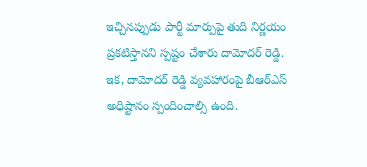ఇచ్చినప్పుడు పార్టీ మార్పుపై తుది నిర్ణయం ప్రకటిస్తానని స్పష్టం చేశారు దామోదర్ రెడ్డి. ఇక, దామోదర్ రెడ్డి వ్యవహారంపై బీఆర్ఎస్ అధిష్టానం స్పందించాల్సి ఉంది.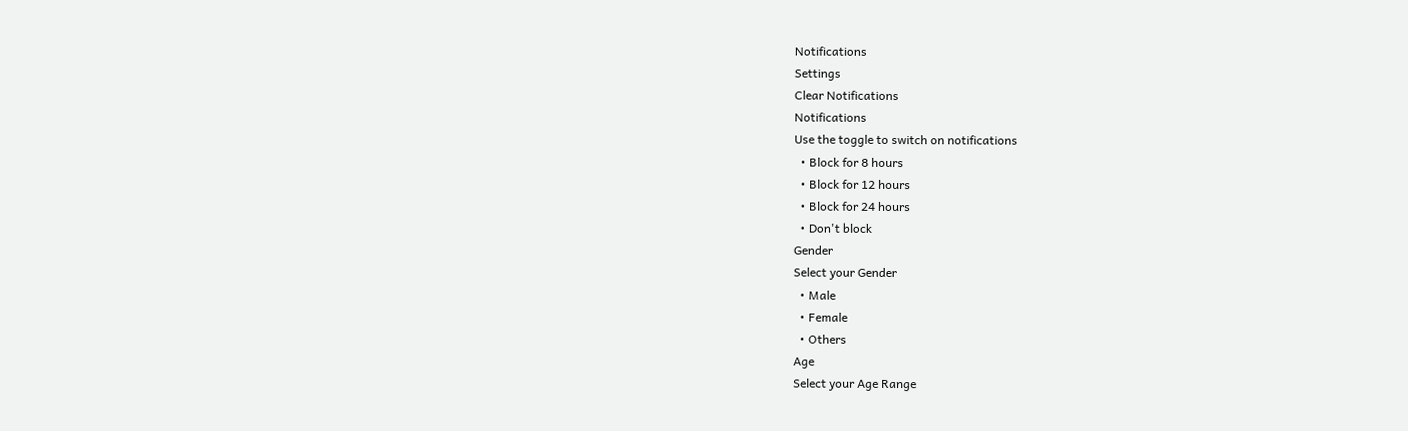Notifications
Settings
Clear Notifications
Notifications
Use the toggle to switch on notifications
  • Block for 8 hours
  • Block for 12 hours
  • Block for 24 hours
  • Don't block
Gender
Select your Gender
  • Male
  • Female
  • Others
Age
Select your Age Range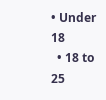• Under 18
  • 18 to 25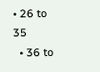• 26 to 35
  • 36 to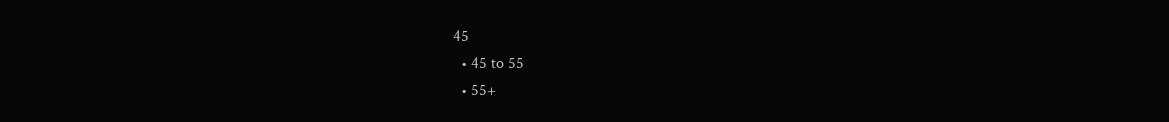45
  • 45 to 55
  • 55+